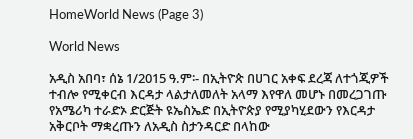HomeWorld News (Page 3)

World News

አዲስ አበባ፣ ሰኔ 1/2015 ዓ.ም፡- በኢትዮጵ በሀገር አቀፍ ደረጃ ለተጎጂዎች ተብሎ የሚቀርብ እርዳታ ላልታለመለት አላማ እየዋለ መሆኑ በመረጋገጡ የአሜሪካ ተራድኦ ድርጅት ዩኤስኤድ በኢትዮጵያ የሚያካሂደውን የእርዳታ አቅርቦት ማቋረጡን ለአዲስ ስታንዳርድ በላከው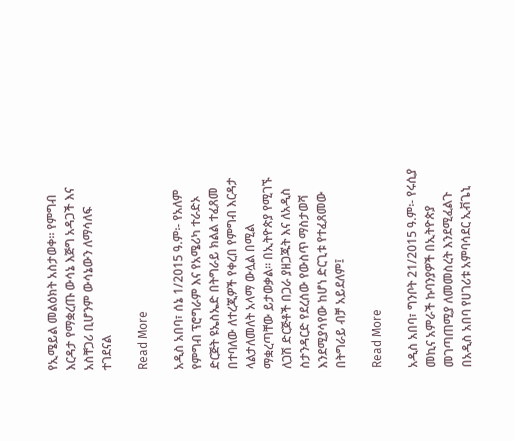የኢሜይል መልዕክት አስታወቀ። የምግብ እርዳታ የማቋረጡ ውሳኔ እጅግ አዳጋች እና አስቸጋሪ ቢሆንም ውሳኔውን ለማሳለፍ ተገደናል

Read More

አዲስ አበባ፣ ሰኔ 1/2015 ዓ.ም፡- የአለም የምግብ ፕሮግራም እና የአሜሪካ ተራድኦ ድርጅት ዩኤስኤድ በትግራይ ክልል ተፈጸመ በተባለው ለተረጂዎች የቀረበ የምግብ እርዳታ ላልታለመለት አላማ ውሏል በሚል ማቋረጣቸው ይታወቃል። በኢትዮጵያ የሚገኙ ለጋሽ ድርጅቶች በጋራ ያዘጋጁት እና ለአዲስ ስታንዳርድ የደረሰው የውስጥ ማስታወሻ እንደሚያሳየው ከሆነ ድርጊቱ የተፈጸመው በትግራይ ብቻ አይደለም፤

Read More

አዲስ አበባ፣ ግንቦት 21/2015 ዓ.ም፡- የሩሲያ መኪና አምራች ኩባንያዎች በኢትዮጵያ መገጣጠሚያ ለመመስረት እንደሚፈልጉ በአዲስ አበባ የሀገሪቱ አምባሳደር ኢቭጌኒ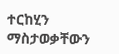ተርከሂን ማስታወቃቸውን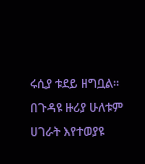ሩሲያ ቱደይ ዘግቧል። በጉዳዩ ዙሪያ ሁለቱም ሀገራት እየተወያዩ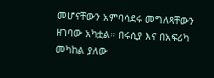መሆናቸውን አምባሳደሩ መግለጻቸውን ዘገባው አካቷል። በሩሲያ እና በአፍሪካ መካከል ያለው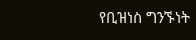የቢዝነስ ግንኙነት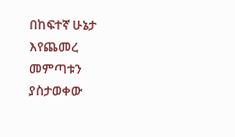በከፍተኛ ሁኔታ እየጨመረ መምጣቱን ያስታወቀው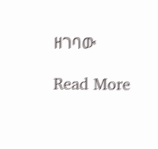ዘገባው

Read More